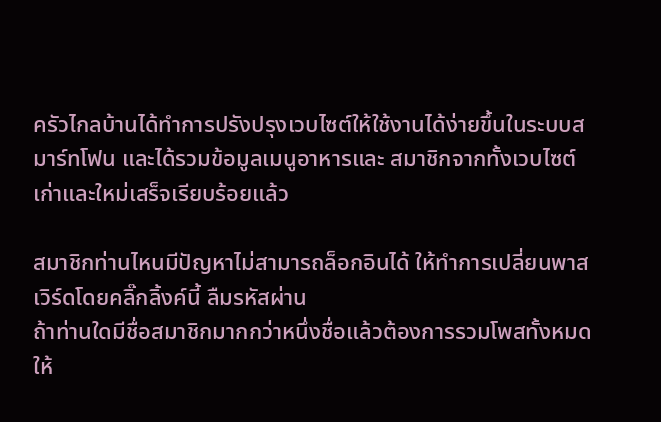ครัวไกลบ้านได้ทำการปรังปรุงเวบไซต์ให้ใช้งานได้ง่ายขึ้นในระบบสมาร์ทโฟน และได้รวมข้อมูลเมนูอาหารและ สมาชิกจากทั้งเวบไซต์เก่าและใหม่เสร็จเรียบร้อยแล้ว

สมาชิกท่านไหนมีปัญหาไม่สามารถล็อกอินได้ ให้ทำการเปลี่ยนพาสเวิร์ดโดยคลิ๊กลิ้งค์นี้ ลืมรหัสผ่าน
ถ้าท่านใดมีชื่อสมาชิกมากกว่าหนึ่งชื่อแล้วต้องการรวมโพสทั้งหมดให้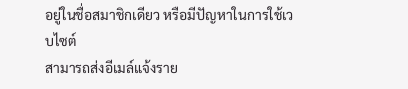อยู่ในชื่อสมาชิกเดียว หรือมีปัญหาในการใช้เวบไซต์
สามารถส่งอีเมล์แจ้งราย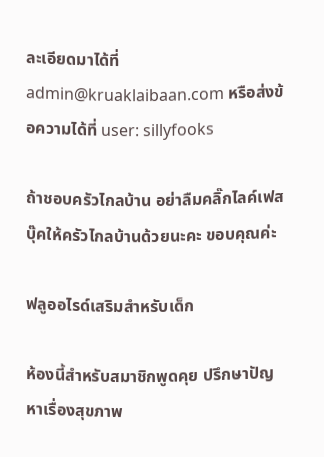ละเอียดมาได้ที่ admin@kruaklaibaan.com หรือส่งข้อความได้ที่ user: sillyfooks

ถ้าชอบครัวไกลบ้าน อย่าลืมคลิ๊กไลค์เฟสบุ๊คให้ครัวไกลบ้านด้วยนะคะ ขอบคุณค่ะ

ฟลูออไรด์เสริมสำหรับเด็ก

ห้องนี้สำหรับสมาชิกพูดคุย ปรึกษาปัญหาเรื่องสุขภาพ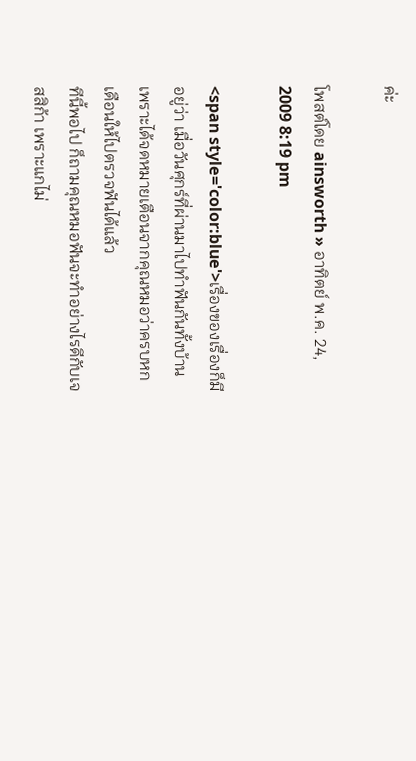ค่ะ

โพสต์โดย ainsworth » อาทิตย์ พ.ค. 24, 2009 8:19 pm

<span style='color:blue'>เรื่องของเรื่องก็มีอยู่ว่า เมื่อวันศุกร์ที่ผ่านมาไปทำฟันกันทั้งบ้าน เพราะได้จดหมายเตือนจากคุณหมอว่าครบหกเดือนให้ไปตรวจฟันได้แล้ว
ทีนี้พอไป ก็ถามคุณหมอฟันจะทำอย่างไรดีกับเจสสิก้า เพราะแกไม่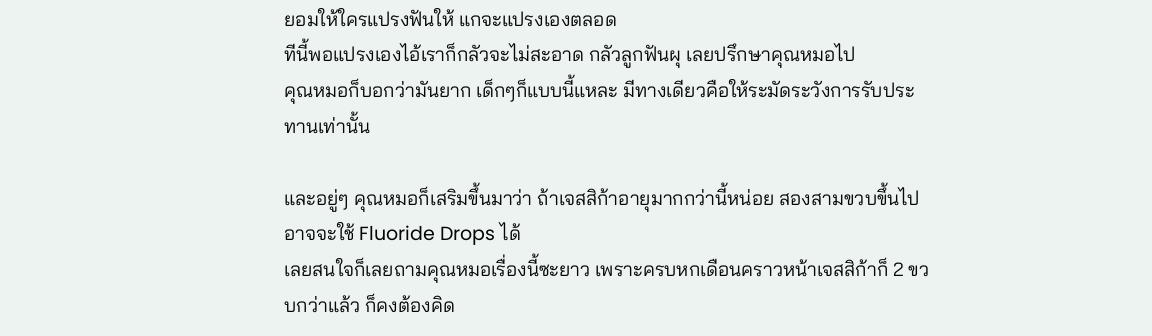ยอมให้ใครแปรงฟันให้ แกจะแปรงเองตลอด
ทีนี้พอแปรงเองไอ้เราก็กลัวจะไม่สะอาด กลัวลูกฟันผุ เลยปรึกษาคุณหมอไป
คุณหมอก็บอกว่ามันยาก เด็กๆก็แบบนี้แหละ มีทางเดียวคือให้ระมัดระวังการรับประทานเท่านั้น

และอยู่ๆ คุณหมอก็เสริมขึ้นมาว่า ถ้าเจสสิก้าอายุมากกว่านี้หน่อย สองสามขวบขึ้นไป อาจจะใช้ Fluoride Drops ได้
เลยสนใจก็เลยถามคุณหมอเรื่องนี้ซะยาว เพราะครบหกเดือนคราวหน้าเจสสิก้าก็ 2 ขวบกว่าแล้ว ก็คงต้องคิด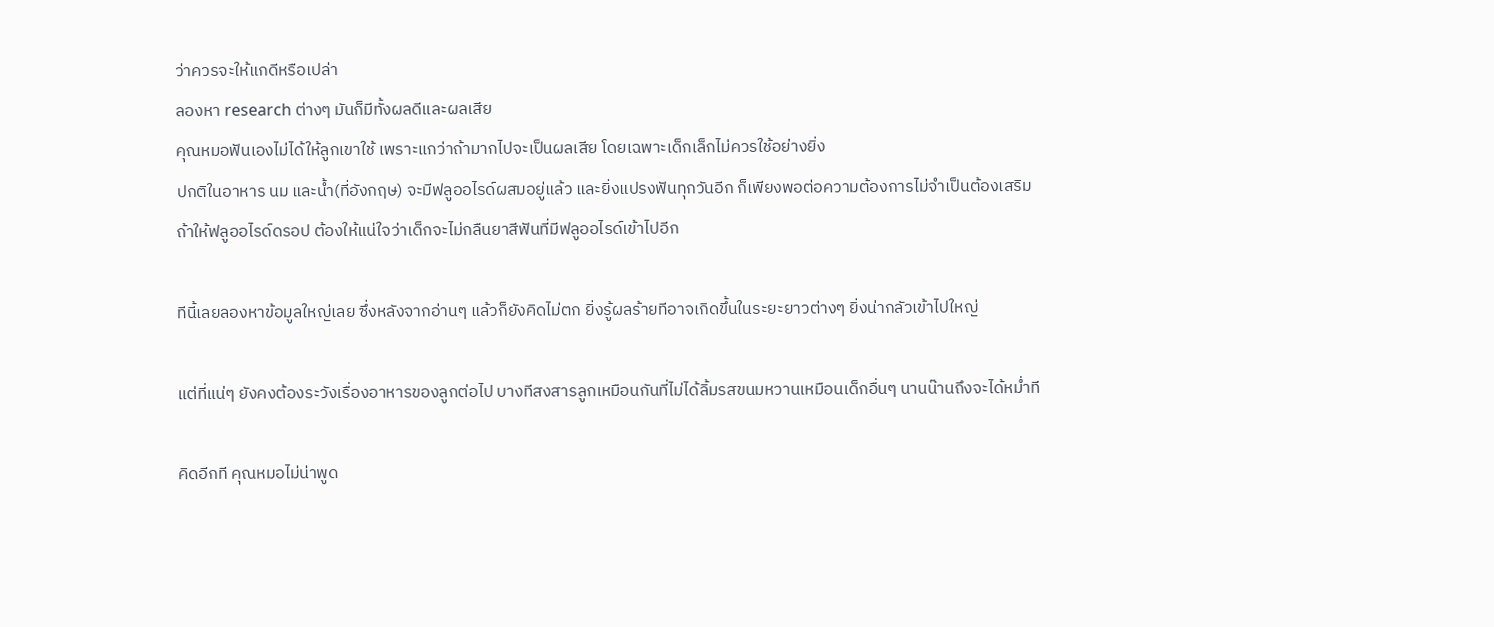ว่าควรจะให้แกดีหรือเปล่า
ลองหา research ต่างๆ มันก็มีทั้งผลดีและผลเสีย
คุณหมอฟันเองไม่ได้ให้ลูกเขาใช้ เพราะแกว่าถ้ามากไปจะเป็นผลเสีย โดยเฉพาะเด็กเล็กไม่ควรใช้อย่างยิ่ง
ปกติในอาหาร นม และน้ำ(ที่อังกฤษ) จะมีฟลูออไรด์ผสมอยู่แล้ว และยิ่งแปรงฟันทุกวันอีก ก็เพียงพอต่อความต้องการไม่จำเป็นต้องเสริม
ถ้าให้ฟลูออไรด์ดรอป ต้องให้แน่ใจว่าเด็กจะไม่กลืนยาสีฟันที่มีฟลูออไรด์เข้าไปอีก

ทีนี้เลยลองหาข้อมูลใหญ่เลย ซึ่งหลังจากอ่านๆ แล้วก็ยังคิดไม่ตก ยิ่งรู้ผลร้ายทีอาจเกิดขึ้นในระยะยาวต่างๆ ยิ่งน่ากลัวเข้าไปใหญ่

แต่ที่แน่ๆ ยังคงต้องระวังเรื่องอาหารของลูกต่อไป บางทีสงสารลูกเหมือนกันที่ไม่ได้ลิ้มรสขนมหวานเหมือนเด็กอื่นๆ นานน๊านถึงจะได้หม่ำที

คิดอีกที คุณหมอไม่น่าพูด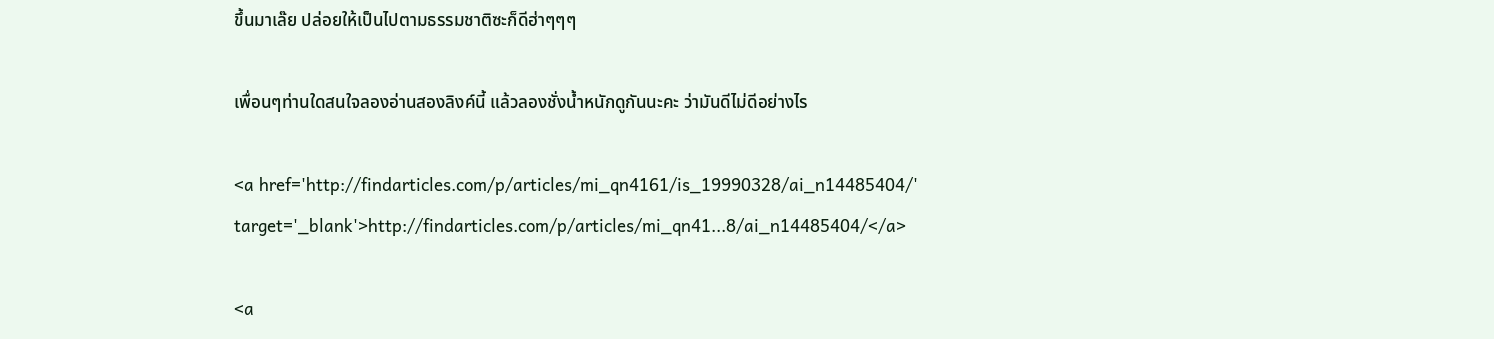ขึ้นมาเล๊ย ปล่อยให้เป็นไปตามธรรมชาติซะก็ดีฮ่าๆๆๆ

เพื่อนๆท่านใดสนใจลองอ่านสองลิงค์นี้ แล้วลองชั่งน้ำหนักดูกันนะคะ ว่ามันดีไม่ดีอย่างไร

<a href='http://findarticles.com/p/articles/mi_qn4161/is_19990328/ai_n14485404/' target='_blank'>http://findarticles.com/p/articles/mi_qn41...8/ai_n14485404/</a>

<a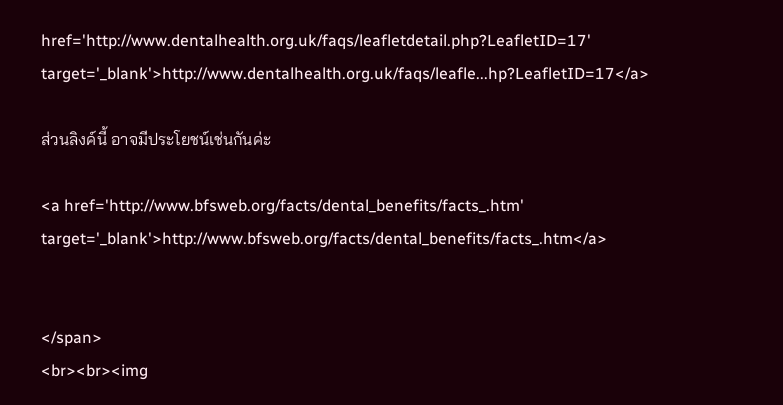href='http://www.dentalhealth.org.uk/faqs/leafletdetail.php?LeafletID=17' target='_blank'>http://www.dentalhealth.org.uk/faqs/leafle...hp?LeafletID=17</a>

ส่วนลิงค์นี้ อาจมีประโยชน์เช่นกันค่ะ

<a href='http://www.bfsweb.org/facts/dental_benefits/facts_.htm' target='_blank'>http://www.bfsweb.org/facts/dental_benefits/facts_.htm</a>


</span>
<br><br><img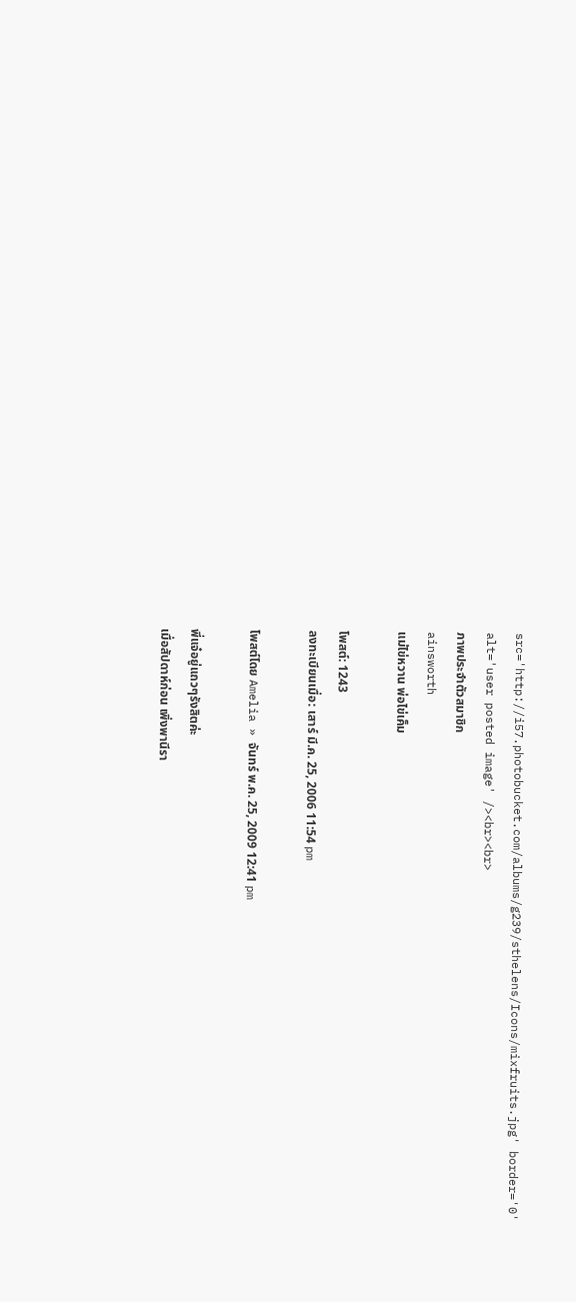src='http://i57.photobucket.com/albums/g239/sthelens/Icons/mixfruits.jpg' border='0' alt='user posted image' /><br><br>
ภาพประจำตัวสมาชิก
ainsworth
แม่ไข่หวาน พ่อไข่เค็ม

โพสต์: 1243
ลงทะเบียนเมื่อ: เสาร์ มี.ค. 25, 2006 11:54 pm

โพสต์โดย Amelia » จันทร์ พ.ค. 25, 2009 12:41 pm

พี่แจ๋อยู่แถวๆรังสิตค่ะ
เมื่อสัปดาห์ก่อน เพิ่งพานีรา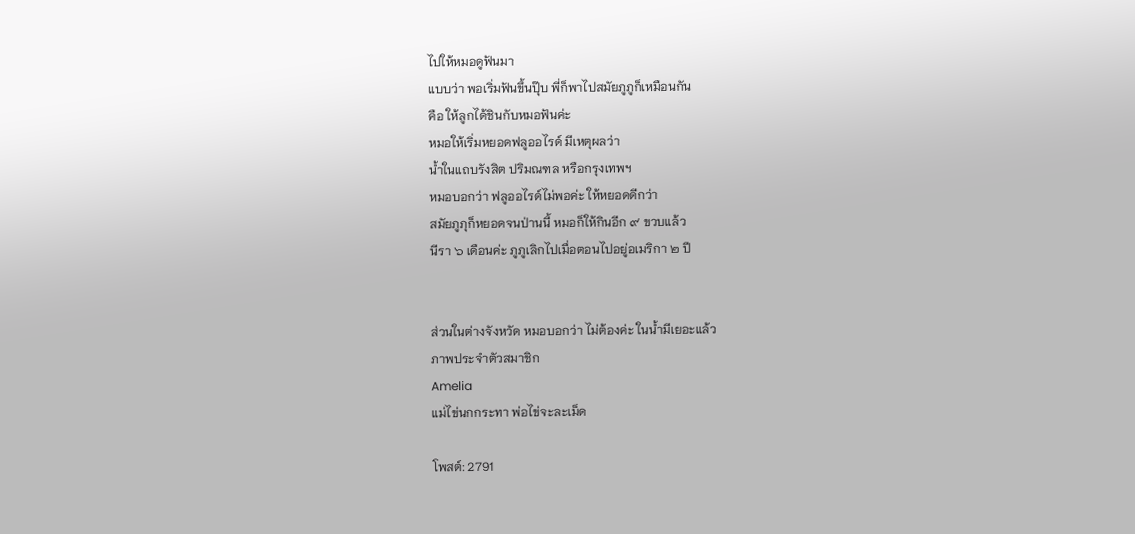ไปให้หมอดูฟันมา
แบบว่า พอเริ่มฟันขึ้นปุ๊บ พี่ก็พาไปสมัยภูภูก็เหมือนกัน
คือ ให้ลูกได้ชินกับหมอฟันค่ะ
หมอให้เริ่มหยอดฟลูออไรด์ มีเหตุผลว่า
น้ำในแถบรังสิต ปริมณฑล หรือกรุงเทพฯ
หมอบอกว่า ฟลูออไรด์ไม่พอค่ะ ให้หยอดดีกว่า
สมัยภูภุก็หยอดจนป่านนี้ หมอก็ให้กินอีก ๙ ขวบแล้ว
นีรา ๖ เดือนค่ะ ภูภูเลิกไปเมื่อตอนไปอยู่อเมริกา ๒ ปี


ส่วนในต่างจังหวัด หมอบอกว่า ไม่ต้องค่ะ ในน้ำมีเยอะแล้ว
ภาพประจำตัวสมาชิก
Amelia
แม่ไข่นกกระทา พ่อไข่จะละเม็ด

โพสต์: 2791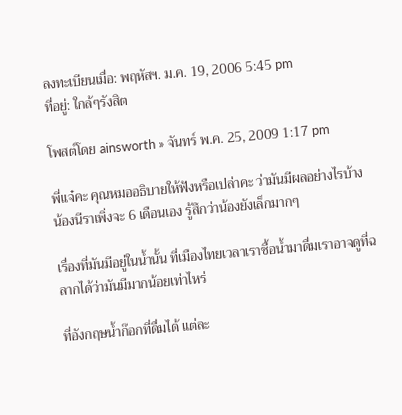ลงทะเบียนเมื่อ: พฤหัสฯ. ม.ค. 19, 2006 5:45 pm
ที่อยู่: ใกล้ๆรังสิต

โพสต์โดย ainsworth » จันทร์ พ.ค. 25, 2009 1:17 pm

พี่แจ๋คะ คุณหมออธิบายให้ฟังหรือเปล่าคะ ว่ามันมีผลอย่างไรบ้าง
น้องนีราเพิ่งจะ 6 เดือนเอง รู้สึกว่าน้องยังเล็กมากๆ

เรื่องที่มันมีอยู่ในน้ำนั้น ที่เมืองไทยเวลาเราซื้อน้ำมาดื่มเราอาจดูที่ฉลากได้ว่ามันมีมากน้อยเท่าไหร่

ที่อังกฤษน้ำก๊อกที่ดื่มได้ แต่ละ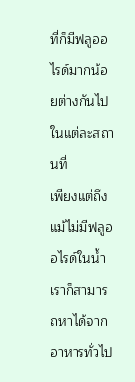ที่ก็มีฟลูออไรด์มากน้อยต่างกันไปในแต่ละสถานที่
เพียงแต่ถึงแม้ไม่มีฟลูออไรด์ในน้ำ เราก็สามารถหาได้จากอาหารทั่วไป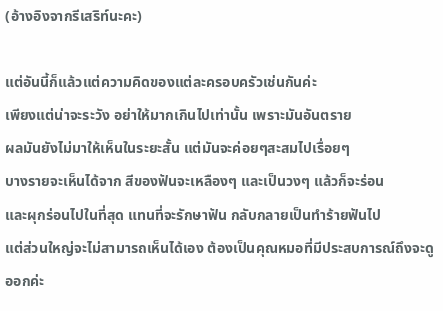(อ้างอิงจากรีเสริท์นะคะ)

แต่อันนี้ก็แล้วแต่ความคิดของแต่ละครอบครัวเช่นกันค่ะ
เพียงแต่น่าจะระวัง อย่าให้มากเกินไปเท่านั้น เพราะมันอันตราย
ผลมันยังไม่มาให้เห็นในระยะสั้น แต่มันจะค่อยๆสะสมไปเรื่อยๆ
บางรายจะเห็นได้จาก สีของฟันจะเหลืองๆ และเป็นวงๆ แล้วก็จะร่อน
และผุกร่อนไปในที่สุด แทนที่จะรักษาฟัน กลับกลายเป็นทำร้ายฟันไป
แต่ส่วนใหญ่จะไม่สามารถเห็นได้เอง ต้องเป็นคุณหมอที่มีประสบการณ์ถึงจะดูออกค่ะ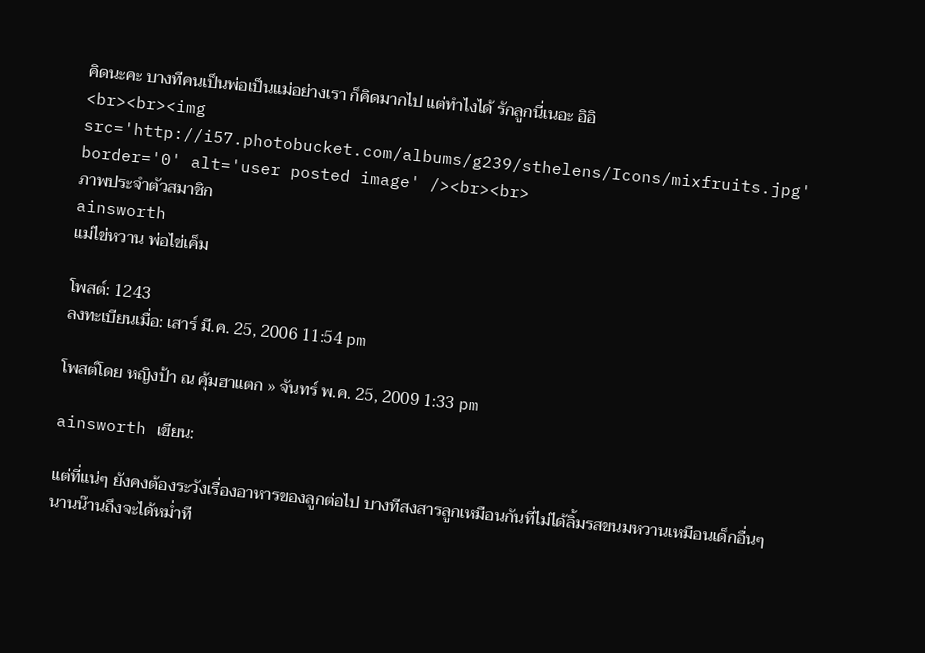คิดนะคะ บางทีคนเป็นพ่อเป็นแม่อย่างเรา ก็คิดมากไป แต่ทำไงได้ รักลูกนี่เนอะ อิอิ
<br><br><img src='http://i57.photobucket.com/albums/g239/sthelens/Icons/mixfruits.jpg' border='0' alt='user posted image' /><br><br>
ภาพประจำตัวสมาชิก
ainsworth
แม่ไข่หวาน พ่อไข่เค็ม

โพสต์: 1243
ลงทะเบียนเมื่อ: เสาร์ มี.ค. 25, 2006 11:54 pm

โพสต์โดย หญิงป้า ณ คุ้มฮาแตก » จันทร์ พ.ค. 25, 2009 1:33 pm

ainsworth เขียน:

แต่ที่แน่ๆ ยังคงต้องระวังเรื่องอาหารของลูกต่อไป บางทีสงสารลูกเหมือนกันที่ไม่ได้ลิ้มรสขนมหวานเหมือนเด็กอื่นๆ นานน๊านถึงจะได้หม่ำที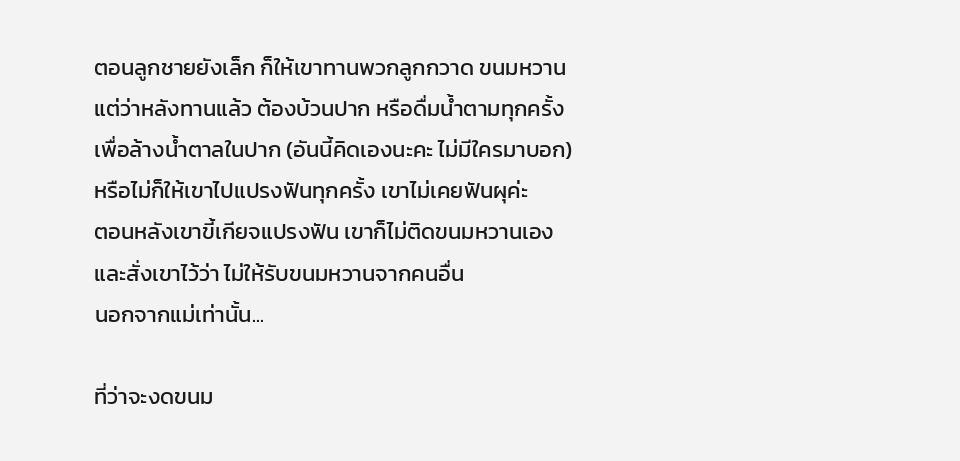ตอนลูกชายยังเล็ก ก็ให้เขาทานพวกลูกกวาด ขนมหวาน
แต่ว่าหลังทานแล้ว ต้องบ้วนปาก หรือดื่มน้ำตามทุกครั้ง
เพื่อล้างน้ำตาลในปาก (อันนี้คิดเองนะคะ ไม่มีใครมาบอก)
หรือไม่ก็ให้เขาไปแปรงฟันทุกครั้ง เขาไม่เคยฟันผุค่ะ
ตอนหลังเขาขี้เกียจแปรงฟัน เขาก็ไม่ติดขนมหวานเอง
และสั่งเขาไว้ว่า ไม่ให้รับขนมหวานจากคนอื่น
นอกจากแม่เท่านั้น...

ที่ว่าจะงดขนม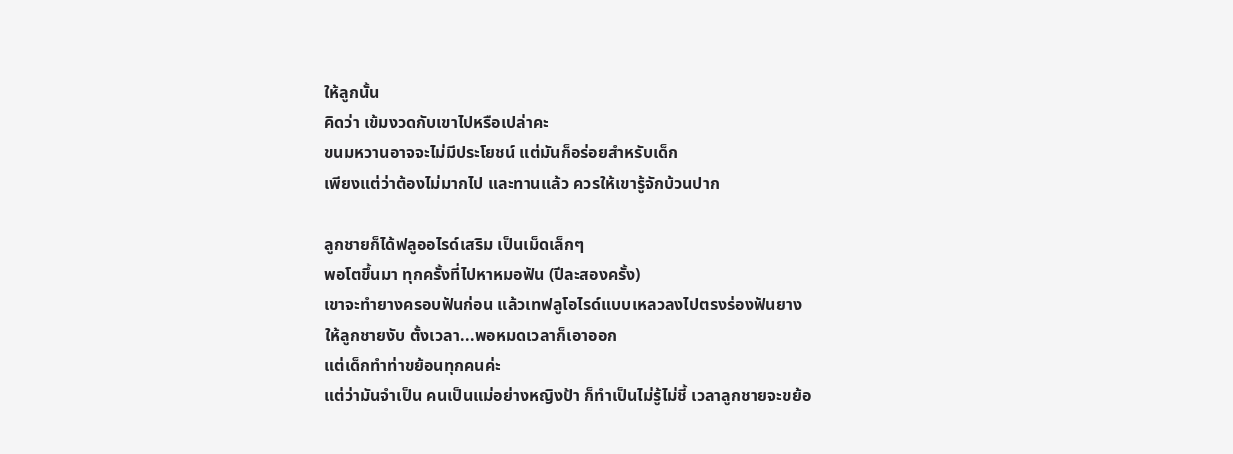ให้ลูกนั้น
คิดว่า เข้มงวดกับเขาไปหรือเปล่าคะ
ขนมหวานอาจจะไม่มีประโยชน์ แต่มันก็อร่อยสำหรับเด็ก
เพียงแต่ว่าต้องไม่มากไป และทานแล้ว ควรให้เขารู้จักบ้วนปาก

ลูกชายก็ได้ฟลูออไรด์เสริม เป็นเม็ดเล็กๆ
พอโตขึ้นมา ทุกครั้งที่ไปหาหมอฟัน (ปีละสองครั้ง)
เขาจะทำยางครอบฟันก่อน แล้วเทฟลูโอไรด์แบบเหลวลงไปตรงร่องฟันยาง
ให้ลูกชายงับ ตั้งเวลา...พอหมดเวลาก็เอาออก
แต่เด็กทำท่าขย้อนทุกคนค่ะ
แต่ว่ามันจำเป็น คนเป็นแม่อย่างหญิงป้า ก็ทำเป็นไม่รู้ไม่ชี้ เวลาลูกชายจะขย้อ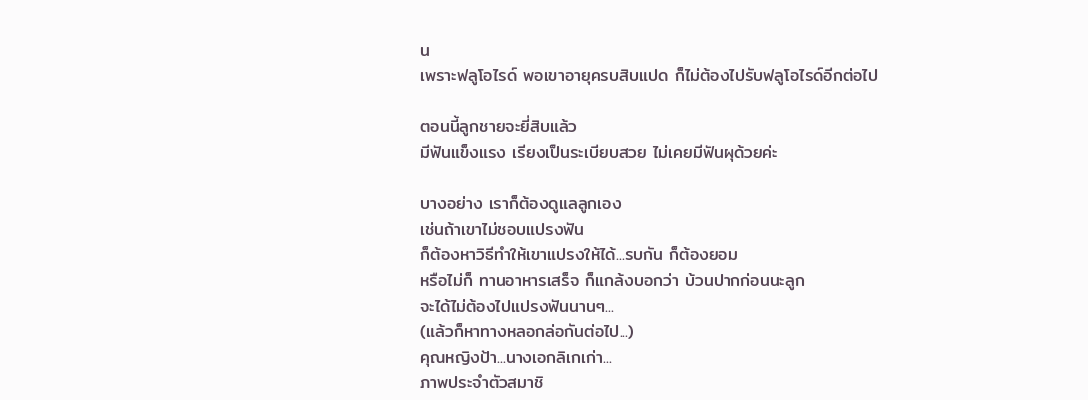น
เพราะฟลูโอไรด์ พอเขาอายุครบสิบแปด ก็ไม่ต้องไปรับฟลูโอไรด์อีกต่อไป

ตอนนี้ลูกชายจะยี่สิบแล้ว
มีฟันแข็งแรง เรียงเป็นระเบียบสวย ไม่เคยมีฟันผุด้วยค่ะ

บางอย่าง เราก็ต้องดูแลลูกเอง
เช่นถ้าเขาไม่ชอบแปรงฟัน
ก็ต้องหาวิธีทำให้เขาแปรงให้ได้...รบกัน ก็ต้องยอม
หรือไม่ก็ ทานอาหารเสร็จ ก็แกล้งบอกว่า บ้วนปากก่อนนะลูก
จะได้ไม่ต้องไปแปรงฟันนานๆ...
(แล้วก็หาทางหลอกล่อกันต่อไป...)
คุณหญิงป้า...นางเอกลิเกเก่า...
ภาพประจำตัวสมาชิ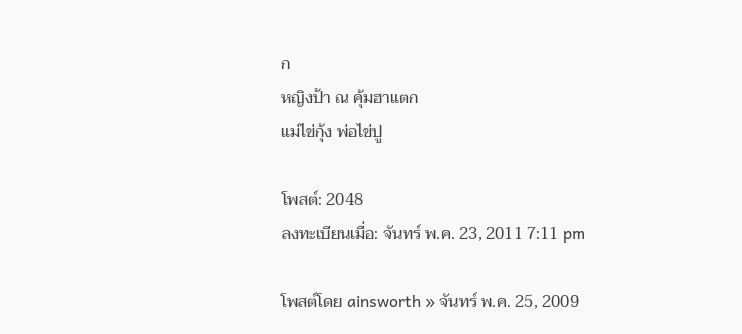ก
หญิงป้า ณ คุ้มฮาแตก
แม่ไข่กุ้ง พ่อไข่ปู

โพสต์: 2048
ลงทะเบียนเมื่อ: จันทร์ พ.ค. 23, 2011 7:11 pm

โพสต์โดย ainsworth » จันทร์ พ.ค. 25, 2009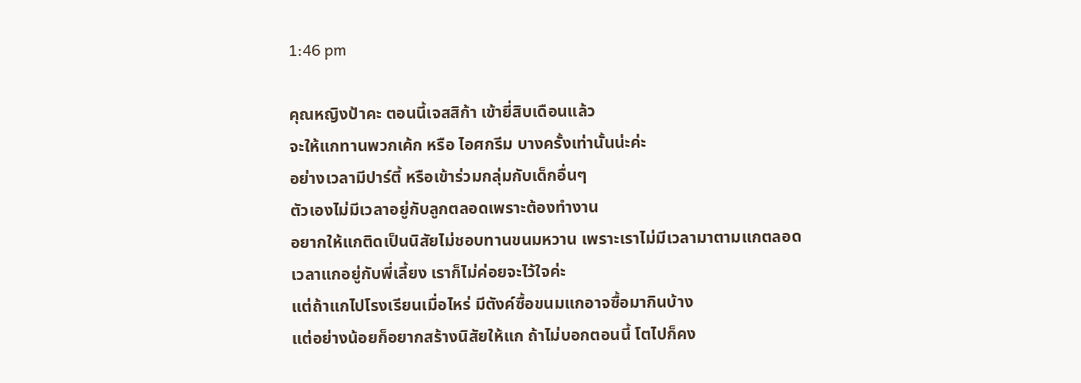1:46 pm

คุณหญิงป้าคะ ตอนนี้เจสสิก้า เข้ายี่สิบเดือนแล้ว
จะให้แกทานพวกเค้ก หรือ ไอศกรีม บางครั้งเท่านั้นน่ะค่ะ
อย่างเวลามีปาร์ตี้ หรือเข้าร่วมกลุ่มกับเด็กอื่นๆ
ตัวเองไม่มีเวลาอยู่กับลูกตลอดเพราะต้องทำงาน
อยากให้แกติดเป็นนิสัยไม่ชอบทานขนมหวาน เพราะเราไม่มีเวลามาตามแกตลอด
เวลาแกอยู่กับพี่เลี้ยง เราก็ไม่ค่อยจะไว้ใจค่ะ
แต่ถ้าแกไปโรงเรียนเมื่อไหร่ มีตังค์ซื้อขนมแกอาจซื้อมากินบ้าง
แต่อย่างน้อยก็อยากสร้างนิสัยให้แก ถ้าไม่บอกตอนนี้ โตไปก็คง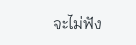จะไม่ฟัง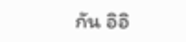กัน อิอิ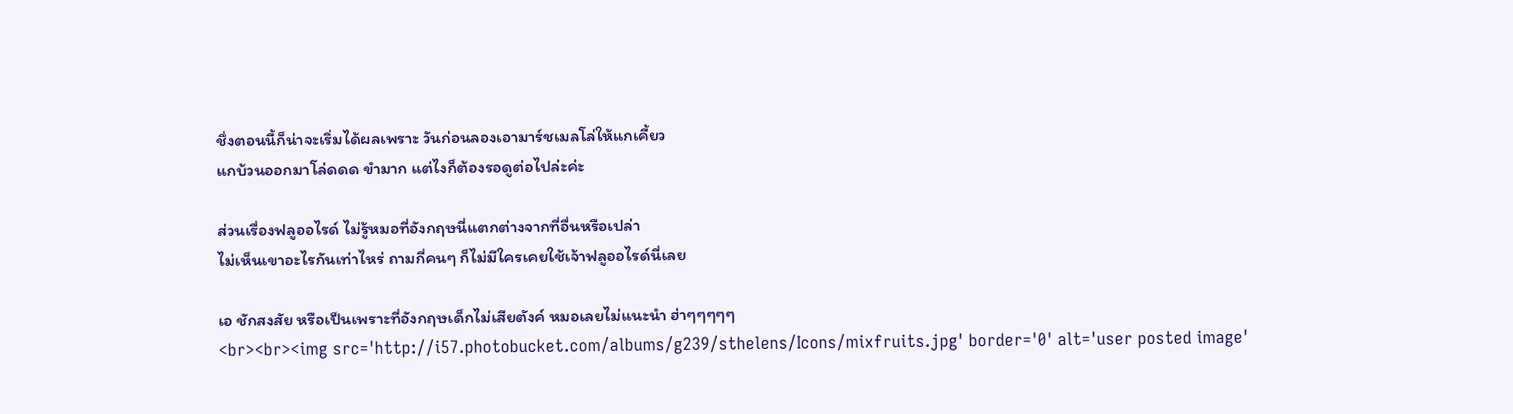ชึ่งตอนนี้ก็น่าจะเริ่มได้ผลเพราะ วันก่อนลองเอามาร์ชเมลโล่ให้แกเคี้ยว
แกบ้วนออกมาโล่ดดด ขำมาก แต่ไงก็ต้องรอดูต่อไปล่ะค่ะ

ส่วนเรื่องฟลูออไรด์ ไม่รู้หมอที่อังกฤษนี่แตกต่างจากที่อื่นหรือเปล่า
ไม่เห็นเขาอะไรกันเท่าไหร่ ถามกี่คนๆ ก็ไม่มีใครเคยใช้เจ้าฟลูออไรด์นี่เลย

เอ ชักสงสัย หรือเป็นเพราะที่อังกฤษเด็กไม่เสียตังค์ หมอเลยไม่แนะนำ ฮ่าๆๆๆๆๆ
<br><br><img src='http://i57.photobucket.com/albums/g239/sthelens/Icons/mixfruits.jpg' border='0' alt='user posted image'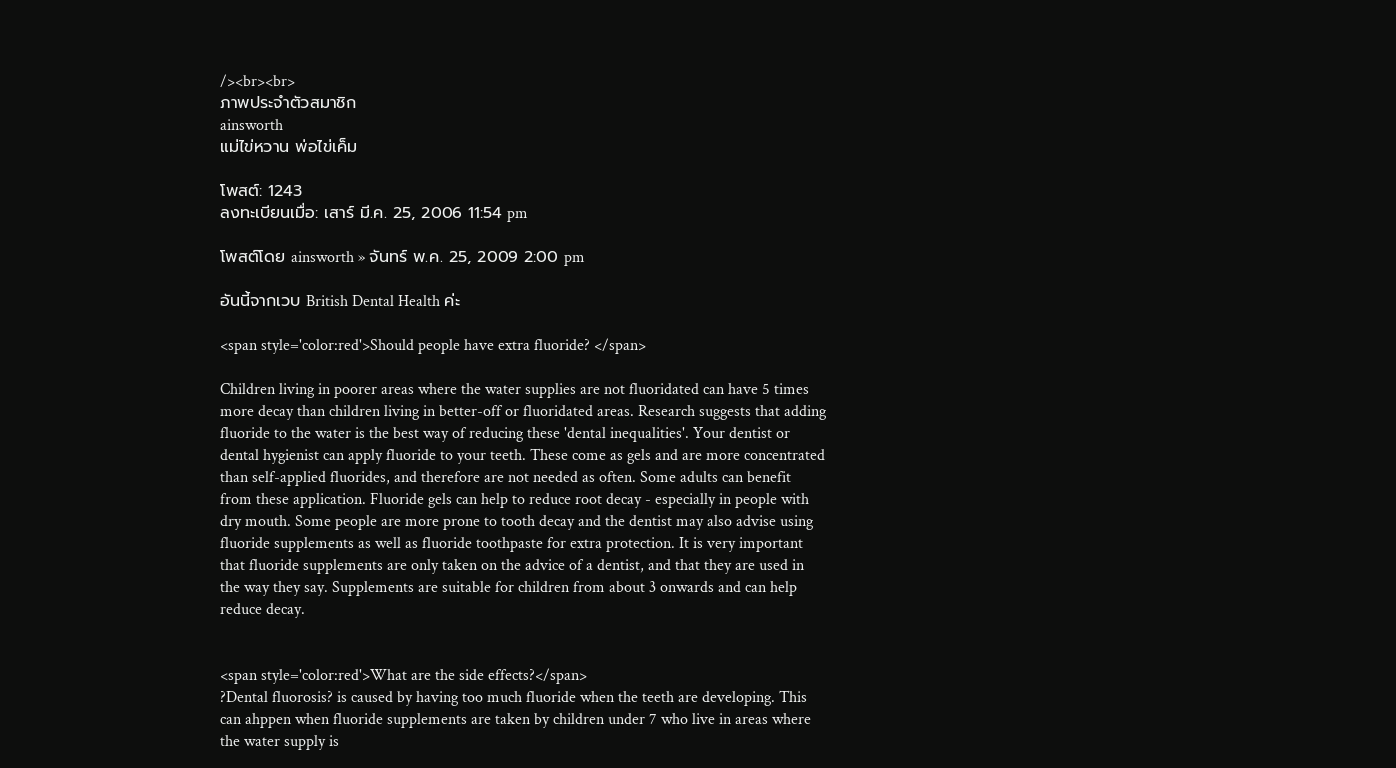/><br><br>
ภาพประจำตัวสมาชิก
ainsworth
แม่ไข่หวาน พ่อไข่เค็ม

โพสต์: 1243
ลงทะเบียนเมื่อ: เสาร์ มี.ค. 25, 2006 11:54 pm

โพสต์โดย ainsworth » จันทร์ พ.ค. 25, 2009 2:00 pm

อันนี้จากเวบ British Dental Health ค่ะ

<span style='color:red'>Should people have extra fluoride? </span>

Children living in poorer areas where the water supplies are not fluoridated can have 5 times more decay than children living in better-off or fluoridated areas. Research suggests that adding fluoride to the water is the best way of reducing these 'dental inequalities'. Your dentist or dental hygienist can apply fluoride to your teeth. These come as gels and are more concentrated than self-applied fluorides, and therefore are not needed as often. Some adults can benefit from these application. Fluoride gels can help to reduce root decay - especially in people with dry mouth. Some people are more prone to tooth decay and the dentist may also advise using fluoride supplements as well as fluoride toothpaste for extra protection. It is very important that fluoride supplements are only taken on the advice of a dentist, and that they are used in the way they say. Supplements are suitable for children from about 3 onwards and can help reduce decay.


<span style='color:red'>What are the side effects?</span>
?Dental fluorosis? is caused by having too much fluoride when the teeth are developing. This can ahppen when fluoride supplements are taken by children under 7 who live in areas where the water supply is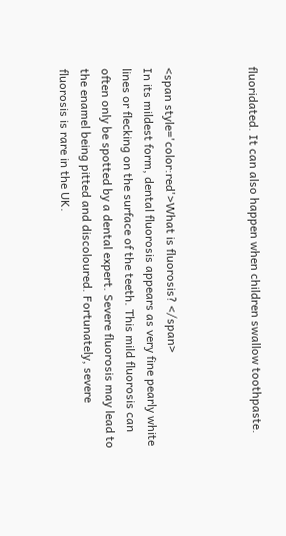fluoridated. It can also happen when children swallow toothpaste.



<span style='color:red'>What is fluorosis? </span>
In its mildest form, dental fluorosis appears as very fine pearly white lines or flecking on the surface of the teeth. This mild fluorosis can often only be spotted by a dental expert. Severe fluorosis may lead to the enamel being pitted and discoloured. Fortunately, severe fluorosis is rare in the UK.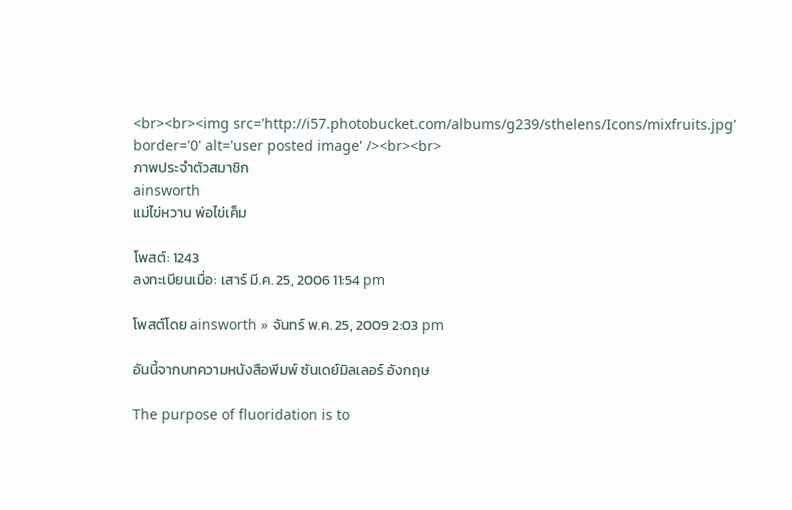<br><br><img src='http://i57.photobucket.com/albums/g239/sthelens/Icons/mixfruits.jpg' border='0' alt='user posted image' /><br><br>
ภาพประจำตัวสมาชิก
ainsworth
แม่ไข่หวาน พ่อไข่เค็ม

โพสต์: 1243
ลงทะเบียนเมื่อ: เสาร์ มี.ค. 25, 2006 11:54 pm

โพสต์โดย ainsworth » จันทร์ พ.ค. 25, 2009 2:03 pm

อันนี้จากบทความหนังสือพีมพ์ ซันเดย์มิลเลอร์ อังกฤษ

The purpose of fluoridation is to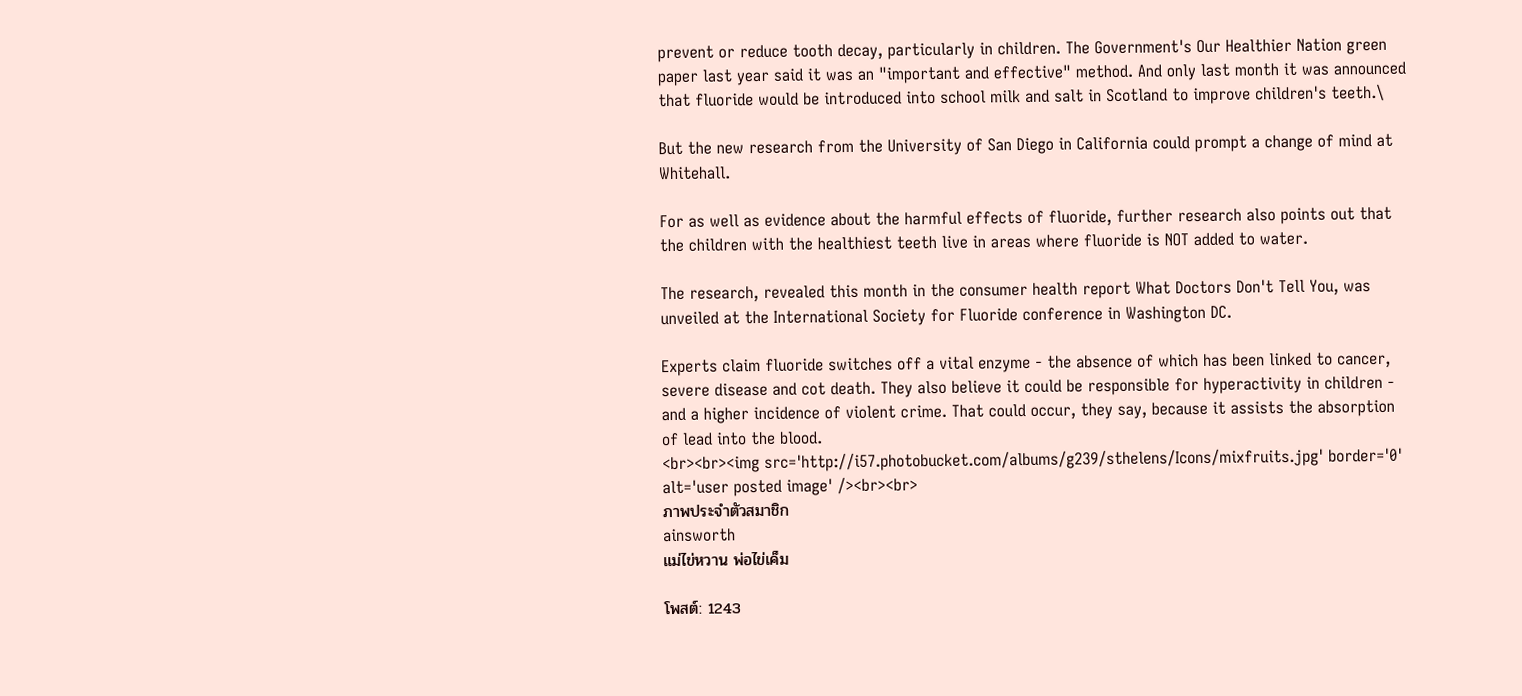prevent or reduce tooth decay, particularly in children. The Government's Our Healthier Nation green paper last year said it was an "important and effective" method. And only last month it was announced that fluoride would be introduced into school milk and salt in Scotland to improve children's teeth.\

But the new research from the University of San Diego in California could prompt a change of mind at Whitehall.

For as well as evidence about the harmful effects of fluoride, further research also points out that the children with the healthiest teeth live in areas where fluoride is NOT added to water.

The research, revealed this month in the consumer health report What Doctors Don't Tell You, was unveiled at the International Society for Fluoride conference in Washington DC.

Experts claim fluoride switches off a vital enzyme - the absence of which has been linked to cancer, severe disease and cot death. They also believe it could be responsible for hyperactivity in children - and a higher incidence of violent crime. That could occur, they say, because it assists the absorption of lead into the blood.
<br><br><img src='http://i57.photobucket.com/albums/g239/sthelens/Icons/mixfruits.jpg' border='0' alt='user posted image' /><br><br>
ภาพประจำตัวสมาชิก
ainsworth
แม่ไข่หวาน พ่อไข่เค็ม

โพสต์: 1243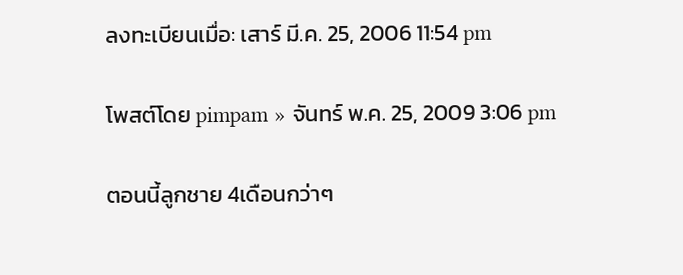ลงทะเบียนเมื่อ: เสาร์ มี.ค. 25, 2006 11:54 pm

โพสต์โดย pimpam » จันทร์ พ.ค. 25, 2009 3:06 pm

ตอนนี้ลูกชาย 4เดือนกว่าๆ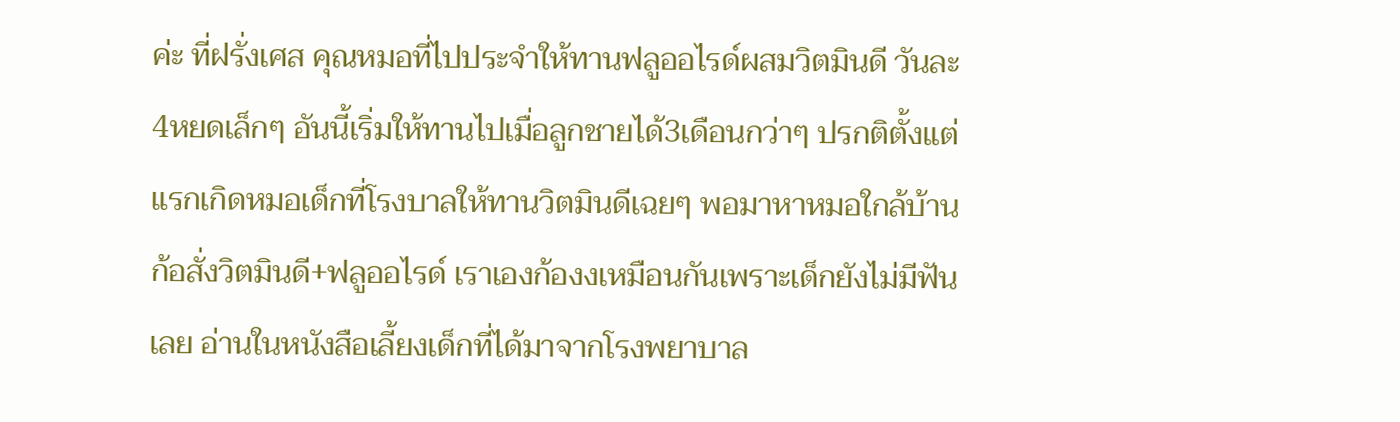ค่ะ ที่ฝรั่งเศส คุณหมอที่ไปประจำให้ทานฟลูออไรด์ผสมวิตมินดี วันละ4หยดเล็กๆ อันนี้เริ่มให้ทานไปเมื่อลูกชายได้3เดือนกว่าๆ ปรกติตั้งแต่แรกเกิดหมอเด็กที่โรงบาลให้ทานวิตมินดีเฉยๆ พอมาหาหมอใกล้บ้านก้อสั่งวิตมินดี+ฟลูออไรด์ เราเองก้องงเหมือนกันเพราะเด็กยังไม่มีฟันเลย อ่านในหนังสือเลี้ยงเด็กที่ได้มาจากโรงพยาบาล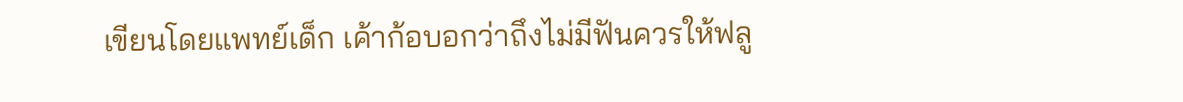เขียนโดยแพทย์เด็ก เค้าก้อบอกว่าถึงไม่มีฟันควรให้ฟลู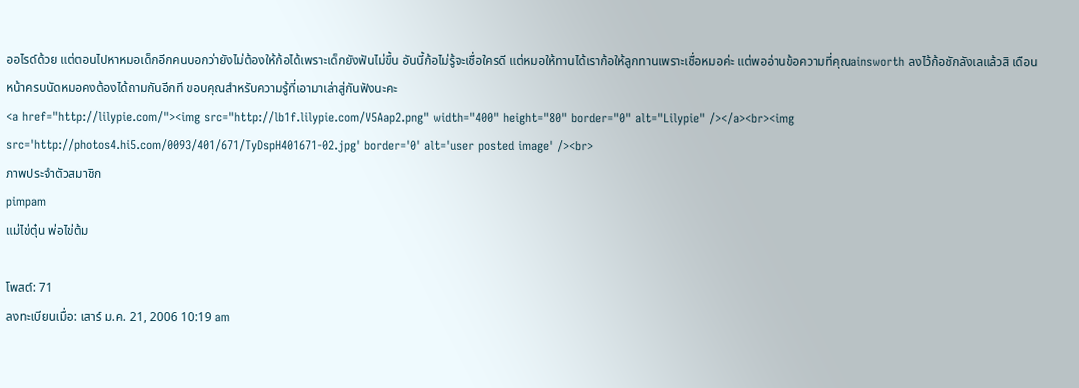ออไรด์ด้วย แต่ตอนไปหาหมอเด็กอีกคนบอกว่ายังไม่ต้องให้ก้อได้เพราะเด็กยังฟันไม่ขึ้น อันนี้ก้อไม่รู้จะเชื่อใครดี แต่หมอให้ทานได้เราก้อให้ลูกทานเพราะเชื่อหมอค่ะ แต่พออ่านข้อความที่คุณainsworth ลงไว้ก้อชักลังเลแล้วสิ เดือนหน้าครบนัดหมอคงต้องได้ถามกันอีกที ขอบคุณสำหรับความรู้ที่เอามาเล่าสู่กันฟังนะคะ
<a href="http://lilypie.com/"><img src="http://lb1f.lilypie.com/V5Aap2.png" width="400" height="80" border="0" alt="Lilypie" /></a><br><img src='http://photos4.hi5.com/0093/401/671/TyDspH401671-02.jpg' border='0' alt='user posted image' /><br>
ภาพประจำตัวสมาชิก
pimpam
แม่ไข่ตุ๋น พ่อไข่ต้ม

โพสต์: 71
ลงทะเบียนเมื่อ: เสาร์ ม.ค. 21, 2006 10:19 am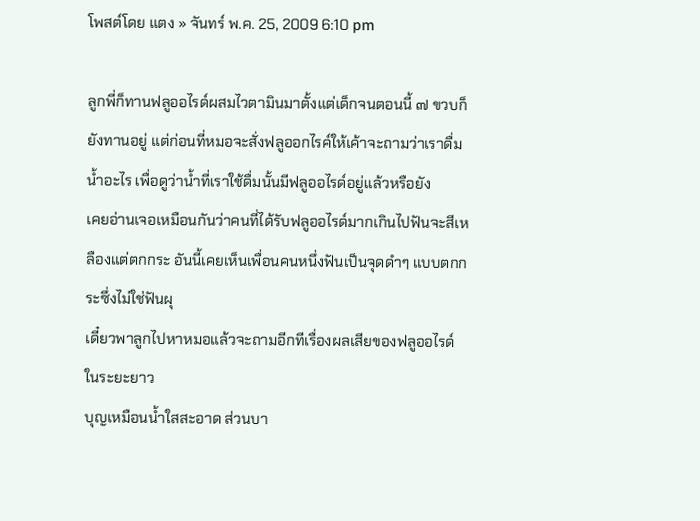โพสต์โดย แตง » จันทร์ พ.ค. 25, 2009 6:10 pm

ลูกพี่ก็ทานฟลูออไรด์ผสมไวตามินมาตั้งแต่เด็กจนตอนนี้ ๗ ขวบก็ยังทานอยู่ แต่ก่อนที่หมอจะสั่งฟลูออกไรค์ให้เค้าจะถามว่าเราดื่มน้ำอะไร เพื่อดูว่าน้ำที่เราใช้ดื่มนั้นมีฟลูออไรด์อยู่แล้วหรือยัง
เคยอ่านเจอเหมือนกันว่าคนที่ได้รับฟลูออไรด์มากเกินไปฟันจะสีเหลืองแต่ตกกระ อันนี้เคยเห็นเพื่อนคนหนึ่งฟันเป็นจุดดำๆ แบบตกกระซึ่งไม่ใช่ฟันผุ
เดี๋ยวพาลูกไปหาหมอแล้วจะถามอีกทีเรื่องผลเสียของฟลูออไรด์ ในระยะยาว
บุญเหมือนน้ำใสสะอาด ส่วนบา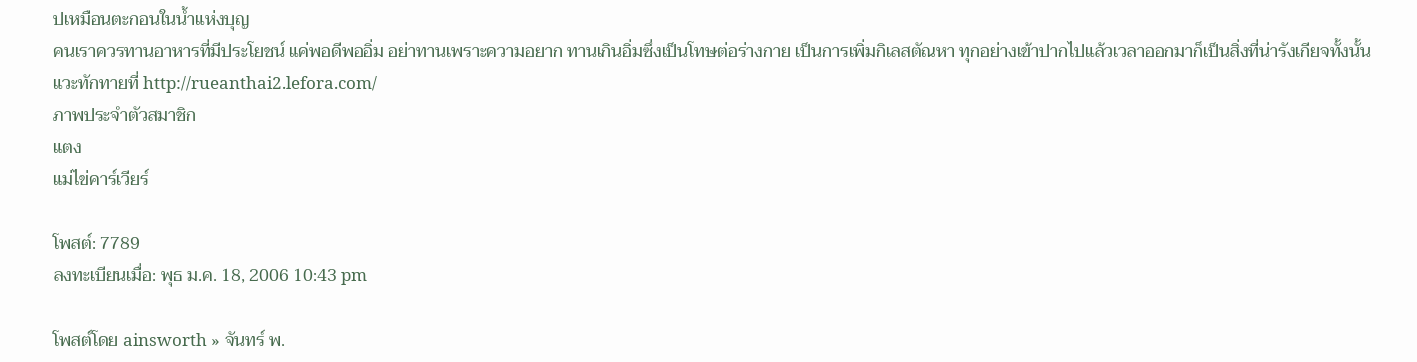ปเหมือนตะกอนในน้ำแห่งบุญ
คนเราควรทานอาหารที่มีประโยชน์ แค่พอดีพออิ่ม อย่าทานเพราะความอยาก ทานเกินอิ่มซึ่งเป็นโทษต่อร่างกาย เป็นการเพิ่มกิเลสตัณหา ทุกอย่างเข้าปากไปแล้วเวลาออกมาก็เป็นสิ่งที่น่ารังเกียจทั้งนั้น
แวะทักทายที่ http://rueanthai2.lefora.com/
ภาพประจำตัวสมาชิก
แตง
แม่ไข่คาร์เวียร์

โพสต์: 7789
ลงทะเบียนเมื่อ: พุธ ม.ค. 18, 2006 10:43 pm

โพสต์โดย ainsworth » จันทร์ พ.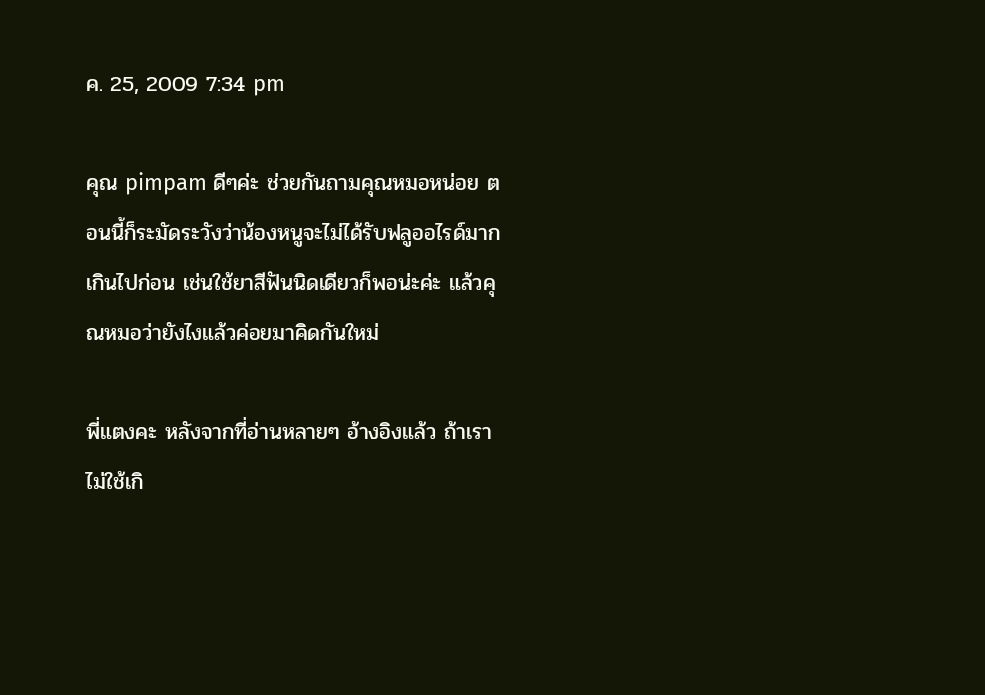ค. 25, 2009 7:34 pm

คุณ pimpam ดีๆค่ะ ช่วยกันถามคุณหมอหน่อย ตอนนี้ก็ระมัดระวังว่าน้องหนูจะไม่ได้รับฟลูออไรด์มากเกินไปก่อน เช่นใช้ยาสีฟันนิดเดียวก็พอน่ะค่ะ แล้วคุณหมอว่ายังไงแล้วค่อยมาคิดกันใหม่

พี่แตงคะ หลังจากที่อ่านหลายๆ อ้างอิงแล้ว ถ้าเราไม่ใช้เกิ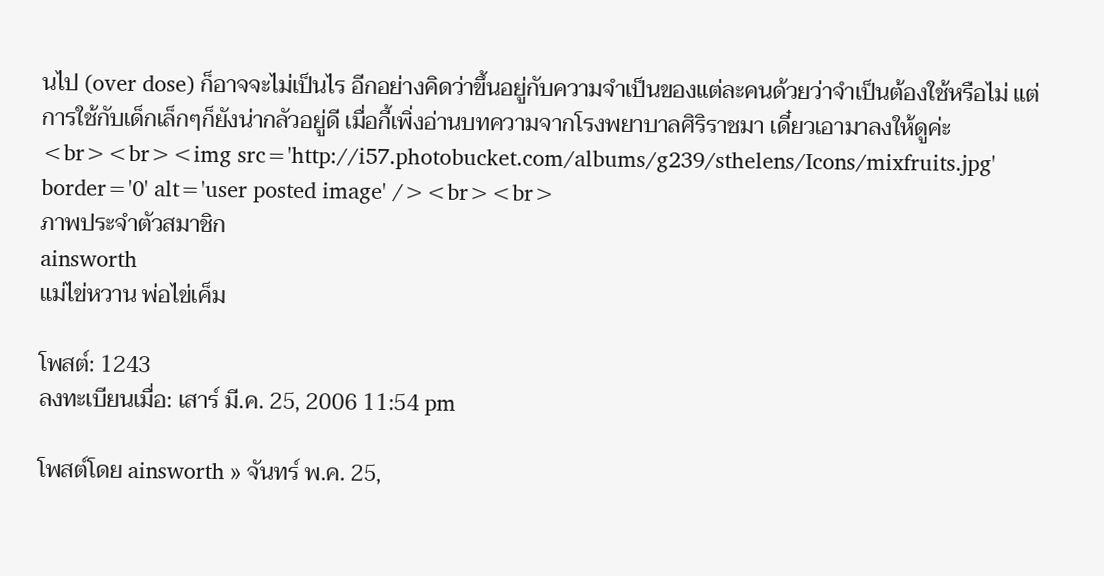นไป (over dose) ก็อาจจะไม่เป็นไร อีกอย่างคิดว่าขึ้นอยู่กับความจำเป็นของแต่ละคนด้วยว่าจำเป็นต้องใช้หรือไม่ แต่การใช้กับเด็กเล็กๆก็ยังน่ากลัวอยู่ดี เมื่อกี้เพิ่งอ่านบทความจากโรงพยาบาลศิริราชมา เดี๋ยวเอามาลงให้ดูค่ะ
<br><br><img src='http://i57.photobucket.com/albums/g239/sthelens/Icons/mixfruits.jpg' border='0' alt='user posted image' /><br><br>
ภาพประจำตัวสมาชิก
ainsworth
แม่ไข่หวาน พ่อไข่เค็ม

โพสต์: 1243
ลงทะเบียนเมื่อ: เสาร์ มี.ค. 25, 2006 11:54 pm

โพสต์โดย ainsworth » จันทร์ พ.ค. 25,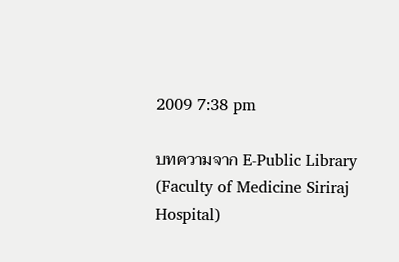2009 7:38 pm

บทความจาก E-Public Library (Faculty of Medicine Siriraj Hospital)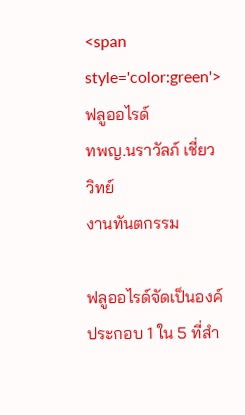<span style='color:green'>ฟลูออไรด์
ทพญ.นราวัลภ์ เชี่ยววิทย์
งานทันตกรรม

ฟลูออไรด์จัดเป็นองค์ประกอบ 1 ใน 5 ที่สำ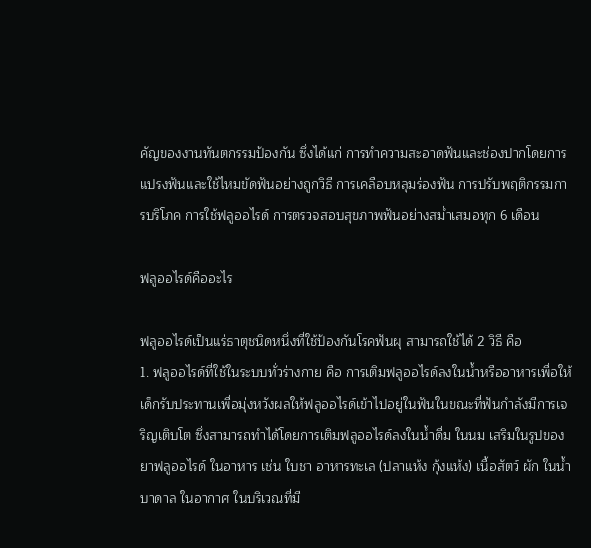คัญของงานทันตกรรมป้องกัน ซึ่งได้แก่ การทำความสะอาดฟันและช่องปากโดยการแปรงฟันและใช้ไหมขัดฟันอย่างถูกวิธี การเคลือบหลุมร่องฟัน การปรับพฤติกรรมการบริโภค การใช้ฟลูออไรด์ การตรวจสอบสุขภาพฟันอย่างสม่ำเสมอทุก 6 เดือน

ฟลูออไรด์คืออะไร

ฟลูออไรด์เป็นแร่ธาตุชนิดหนึ่งที่ใช้ป้องกันโรคฟันผุ สามารถใช้ได้ 2 วิธี คือ
1. ฟลูออไรด์ที่ใช้ในระบบทั่วร่างกาย คือ การเติมฟลูออไรด์ลงในน้ำหรืออาหารเพื่อให้เด็กรับประทานเพื่อมุ่งหวังผลให้ฟลูออไรด์เข้าไปอยู่ในฟันในขณะที่ฟันกำลังมีการเจริญเติบโต ซึ่งสามารถทำได้โดยการเติมฟลูออไรด์ลงในน้ำดื่ม ในนม เสริมในรูปของยาฟลูออไรด์ ในอาหาร เช่น ใบชา อาหารทะเล (ปลาแห้ง กุ้งแห้ง) เนื้อสัตว์ ผัก ในน้ำบาดาล ในอากาศ ในบริเวณที่มี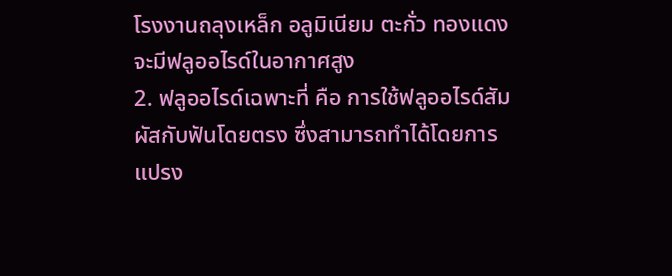โรงงานถลุงเหล็ก อลูมิเนียม ตะกั่ว ทองแดงจะมีฟลูออไรด์ในอากาศสูง
2. ฟลูออไรด์เฉพาะที่ คือ การใช้ฟลูออไรด์สัมผัสกับฟันโดยตรง ซึ่งสามารถทำได้โดยการแปรง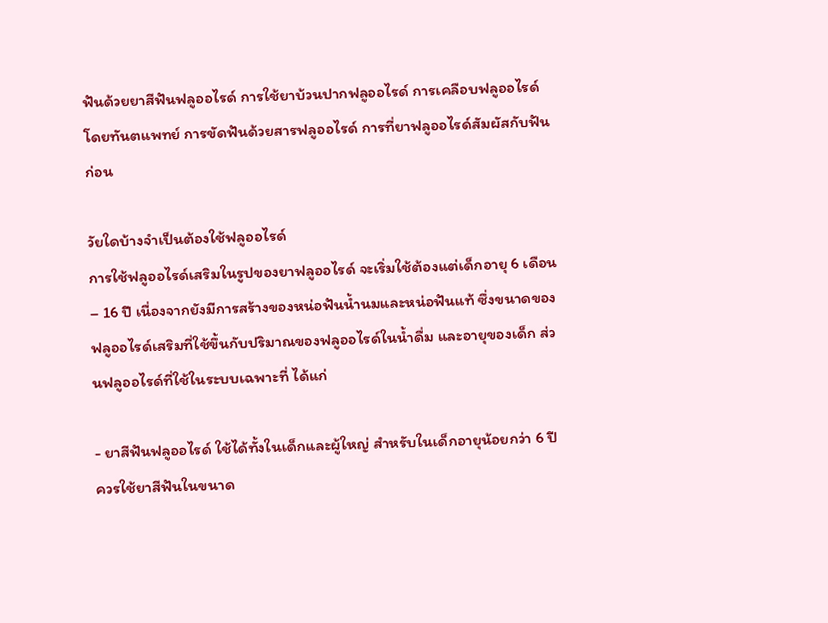ฟันด้วยยาสีฟันฟลูออไรด์ การใช้ยาบ้วนปากฟลูออไรด์ การเคลือบฟลูออไรด์โดยทันตแพทย์ การขัดฟันด้วยสารฟลูออไรด์ การที่ยาฟลูออไรด์สัมผัสกับฟันก่อน

วัยใดบ้างจำเป็นต้องใช้ฟลูออไรด์
การใช้ฟลูออไรด์เสริมในรูปของยาฟลูออไรด์ จะเริ่มใช้ต้องแต่เด็กอายุ 6 เดือน – 16 ปี เนื่องจากยังมีการสร้างของหน่อฟันน้ำนมและหน่อฟันแท้ ซึ่งขนาดของฟลูออไรด์เสริมที่ใช้ขึ้นกับปริมาณของฟลูออไรด์ในน้ำดื่ม และอายุของเด็ก ส่วนฟลูออไรด์ที่ใช้ในระบบเฉพาะที่ ได้แก่

- ยาสีฟันฟลูออไรด์ ใช้ได้ทั้งในเด็กและผู้ใหญ่ สำหรับในเด็กอายุน้อยกว่า 6 ปี ควรใช้ยาสีฟันในขนาด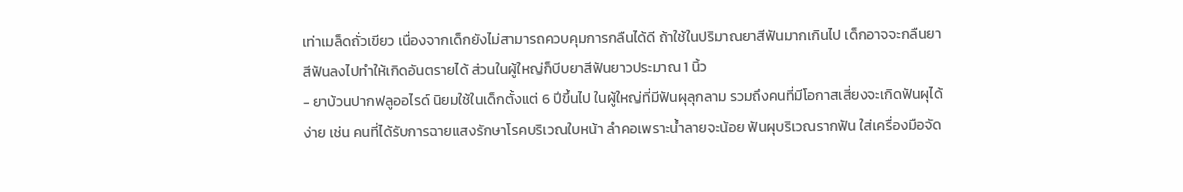เท่าเมล็ดถั่วเขียว เนื่องจากเด็กยังไม่สามารถควบคุมการกลืนได้ดี ถ้าใช้ในปริมาณยาสีฟันมากเกินไป เด็กอาจจะกลืนยาสีฟันลงไปทำให้เกิดอันตรายได้ ส่วนในผู้ใหญ่ก็บีบยาสีฟันยาวประมาณ 1 นิ้ว
- ยาบ้วนปากฟลูออไรด์ นิยมใช้ในเด็กตั้งแต่ 6 ปีขึ้นไป ในผู้ใหญ่ที่มีฟันผุลุกลาม รวมถึงคนที่มีโอกาสเสี่ยงจะเกิดฟันผุได้ง่าย เช่น คนที่ได้รับการฉายแสงรักษาโรคบริเวณใบหน้า ลำคอเพราะน้ำลายจะน้อย ฟันผุบริเวณรากฟัน ใส่เครื่องมือจัด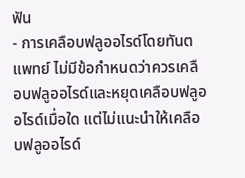ฟัน
- การเคลือบฟลูออไรด์โดยทันตแพทย์ ไม่มีข้อกำหนดว่าควรเคลือบฟลูออไรด์และหยุดเคลือบฟลูออไรด์เมื่อใด แต่ไม่แนะนำให้เคลือบฟลูออไรด์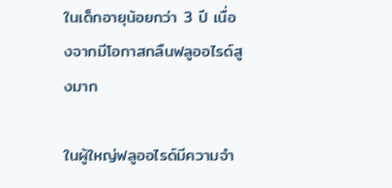ในเด็กอายุน้อยกว่า 3 ปี เนื่องจากมีโอกาสกลืนฟลูออไรด์สูงมาก

ในผู้ใหญ่ฟลูออไรด์มีความจำ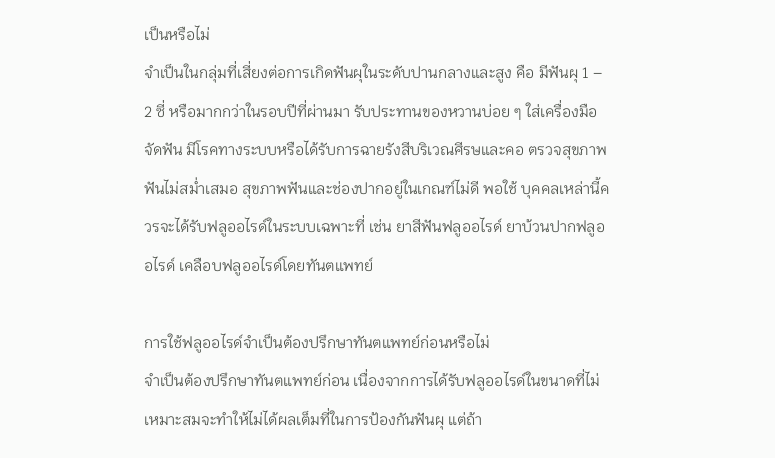เป็นหรือไม่
จำเป็นในกลุ่มที่เสี่ยงต่อการเกิดฟันผุในระดับปานกลางและสูง คือ มีฟันผุ 1 – 2 ซี่ หรือมากกว่าในรอบปีที่ผ่านมา รับประทานของหวานบ่อย ๆ ใส่เครื่องมือจัดฟัน มีโรคทางระบบหรือได้รับการฉายรังสีบริเวณศีรษและคอ ตรวจสุขภาพฟันไม่สม่ำเสมอ สุขภาพฟันและช่องปากอยู่ในเกณฑ์ไม่ดี พอใช้ บุคคลเหล่านี้ควรจะได้รับฟลูออไรด์ในระบบเฉพาะที่ เช่น ยาสีฟันฟลูออไรด์ ยาบ้วนปากฟลูออไรด์ เคลือบฟลูออไรด์โดยทันตแพทย์

การใช้ฟลูออไรด์จำเป็นต้องปรึกษาทันตแพทย์ก่อนหรือไม่
จำเป็นต้องปรึกษาทันตแพทย์ก่อน เนื่องจากการได้รับฟลูออไรด์ในขนาดที่ไม่เหมาะสมจะทำให้ไม่ได้ผลเต็มที่ในการป้องกันฟันผุ แต่ถ้า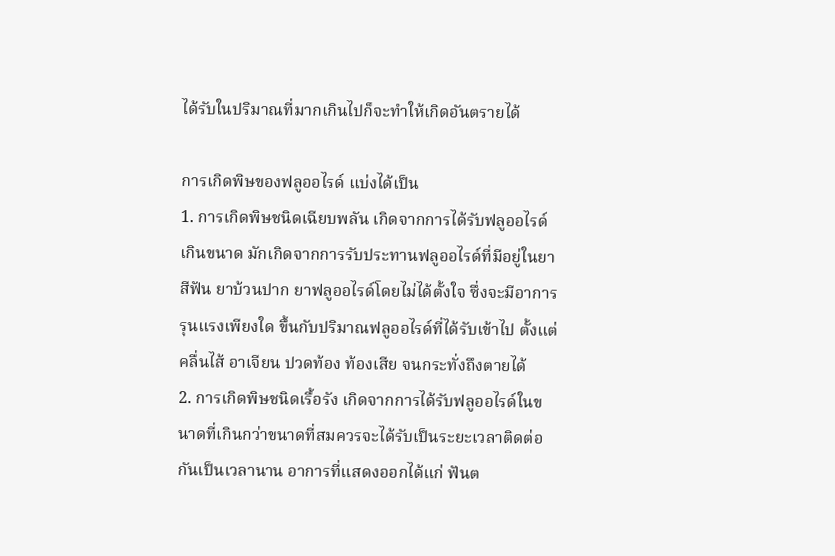ได้รับในปริมาณที่มากเกินไปก็จะทำให้เกิดอันตรายได้

การเกิดพิษของฟลูออไรด์ แบ่งได้เป็น
1. การเกิดพิษชนิดเฉียบพลัน เกิดจากการได้รับฟลูออไรด์เกินขนาด มักเกิดจากการรับประทานฟลูออไรด์ที่มีอยู่ในยาสีฟัน ยาบ้วนปาก ยาฟลูออไรด์โดยไม่ได้ตั้งใจ ซึ่งจะมีอาการรุนแรงเพียงใด ขึ้นกับปริมาณฟลูออไรด์ที่ได้รับเข้าไป ตั้งแต่คลื่นไส้ อาเจียน ปวดท้อง ท้องเสีย จนกระทั่งถึงตายได้
2. การเกิดพิษชนิดเรื้อรัง เกิดจากการได้รับฟลูออไรด์ในขนาดที่เกินกว่าขนาดที่สมควรจะได้รับเป็นระยะเวลาติดต่อกันเป็นเวลานาน อาการที่แสดงออกได้แก่ ฟันต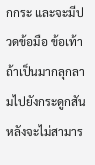กกระ และจะมีปวดข้อมือ ข้อเท้า ถ้าเป็นมากลุกลามไปยังกระดูกสันหลังจะไม่สามาร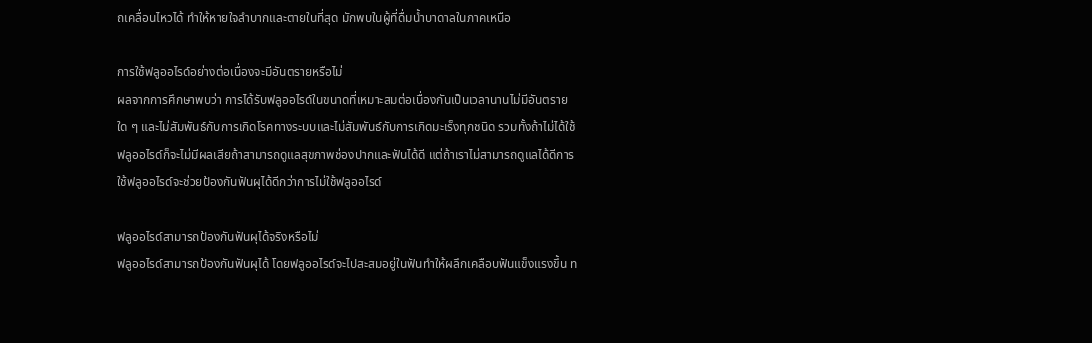ถเคลื่อนไหวได้ ทำให้หายใจลำบากและตายในที่สุด มักพบในผู้ที่ดื่มน้ำบาดาลในภาคเหนือ

การใช้ฟลูออไรด์อย่างต่อเนื่องจะมีอันตรายหรือไม่
ผลจากการศึกษาพบว่า การได้รับฟลูออไรด์ในขนาดที่เหมาะสมต่อเนื่องกันเป็นเวลานานไม่มีอันตรายใด ๆ และไม่สัมพันธ์กับการเกิดโรคทางระบบและไม่สัมพันธ์กับการเกิดมะเร็งทุกชนิด รวมทั้งถ้าไม่ได้ใช้ฟลูออไรด์ก็จะไม่มีผลเสียถ้าสามารถดูแลสุขภาพช่องปากและฟันได้ดี แต่ถ้าเราไม่สามารถดูแลได้ดีการใช้ฟลูออไรด์จะช่วยป้องกันฟันผุได้ดีกว่าการไม่ใช้ฟลูออไรด์

ฟลูออไรด์สามารถป้องกันฟันผุได้จริงหรือไม่
ฟลูออไรด์สามารถป้องกันฟันผุได้ โดยฟลูออไรด์จะไปสะสมอยู่ในฟันทำให้ผลึกเคลือบฟันแข็งแรงขึ้น ท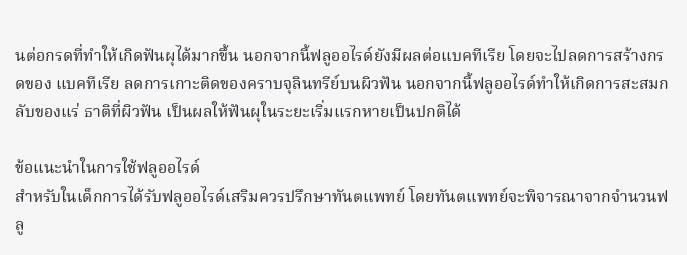นต่อกรดที่ทำให้เกิดฟันผุได้มากขึ้น นอกจากนี้ฟลูออไรด์ยังมีผลต่อแบคทีเรีย โดยจะไปลดการสร้างกรดของ แบคทีเรีย ลดการเกาะติดของคราบจุลินทรีย์บนผิวฟัน นอกจากนี้ฟลูออไรด์ทำให้เกิดการสะสมกลับของแร่ ธาติที่ผิวฟัน เป็นผลให้ฟันผุในระยะเริ่มแรกหายเป็นปกติได้

ข้อแนะนำในการใช้ฟลูออไรด์
สำหรับในเด็กการได้รับฟลูออไรด์เสริมควรปรึกษาทันตแพทย์ โดยทันตแพทย์จะพิจารณาจากจำนวนฟลู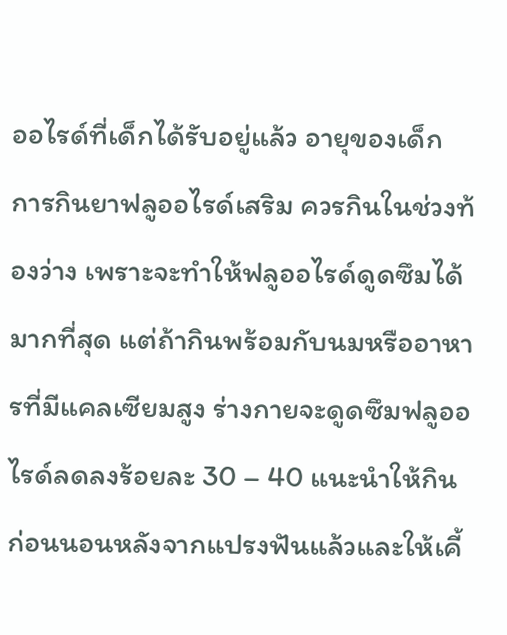ออไรด์ที่เด็กได้รับอยู่แล้ว อายุของเด็ก การกินยาฟลูออไรด์เสริม ควรกินในช่วงท้องว่าง เพราะจะทำให้ฟลูออไรด์ดูดซึมได้มากที่สุด แต่ถ้ากินพร้อมกับนมหรืออาหารที่มีแคลเซียมสูง ร่างกายจะดูดซึมฟลูออไรด์ลดลงร้อยละ 30 – 40 แนะนำให้กินก่อนนอนหลังจากแปรงฟันแล้วและให้เคี้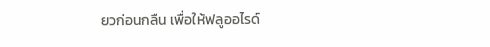ยวก่อนกลืน เพื่อให้ฟลูออไรด์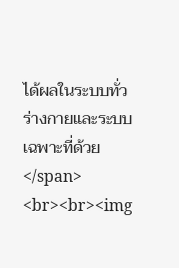ได้ผลในระบบทั่วร่างกายและระบบเฉพาะที่ด้วย</span>
<br><br><img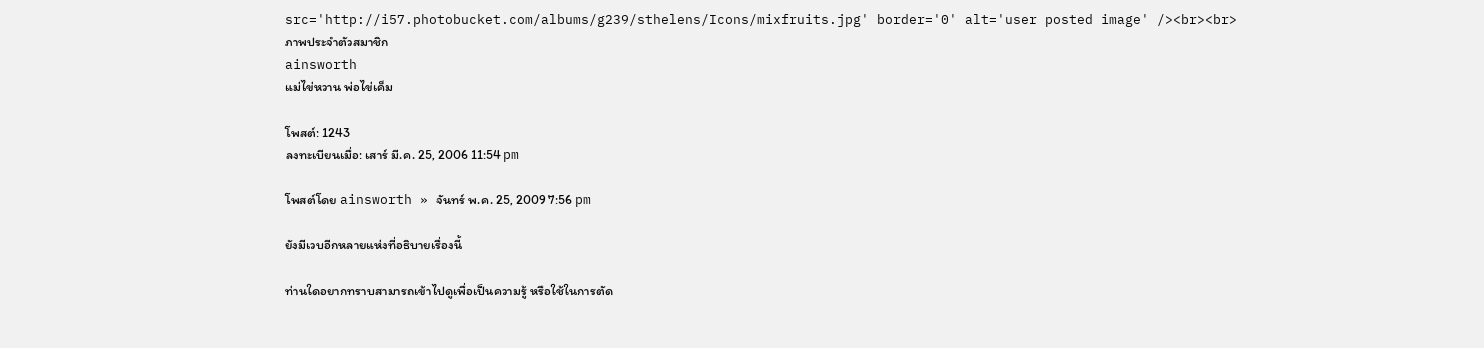src='http://i57.photobucket.com/albums/g239/sthelens/Icons/mixfruits.jpg' border='0' alt='user posted image' /><br><br>
ภาพประจำตัวสมาชิก
ainsworth
แม่ไข่หวาน พ่อไข่เค็ม

โพสต์: 1243
ลงทะเบียนเมื่อ: เสาร์ มี.ค. 25, 2006 11:54 pm

โพสต์โดย ainsworth » จันทร์ พ.ค. 25, 2009 7:56 pm

ยังมีเวบอีกหลายแห่งที่อธิบายเรื่องนี้

ท่านใดอยากทราบสามารถเข้าไปดูเพื่อเป็นความรู้ หรือใช้ในการตัด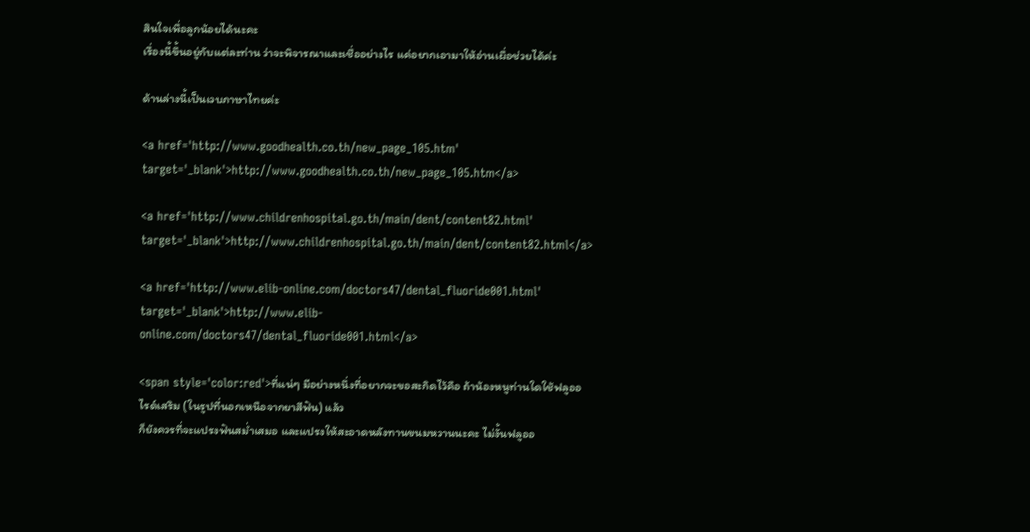สินใจเพื่อลูกน้อยได้นะคะ
เรื่องนี้ขึ้นอยู่กับแต่ละท่าน ว่าจะพิจารณาและเชื่ออย่างไร แค่อยากเอามาให้อ่านเผื่อช่วยได้ค่ะ

ด้านล่างนี้เป็นเวบภาษาไทยค่ะ

<a href='http://www.goodhealth.co.th/new_page_105.htm' target='_blank'>http://www.goodhealth.co.th/new_page_105.htm</a>

<a href='http://www.childrenhospital.go.th/main/dent/content82.html' target='_blank'>http://www.childrenhospital.go.th/main/dent/content82.html</a>

<a href='http://www.elib-online.com/doctors47/dental_fluoride001.html' target='_blank'>http://www.elib-online.com/doctors47/dental_fluoride001.html</a>

<span style='color:red'>ที่แน่ๆ มีอย่างหนึ่งที่อยากจะขอสะกิดไว้คือ ถ้าน้องหนูท่านใดใช้ฟลูออไรด์เสริม (ในรูปที่นอกเหนือจากยาสีฟัน) แล้ว
ก็ยังควรที่จะแปรงฟันสม่ำเสมอ และแปรงให้สะอาดหลังทานขนมหวานนะคะ ไม่งั้นฟลูออ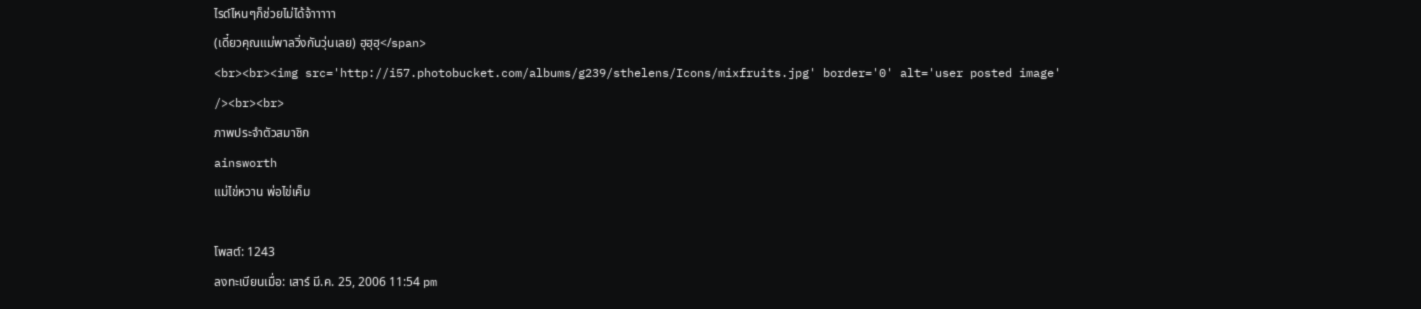ไรด์ไหนๆก็ช่วยไม่ได้จ้าาาาา
(เดี๋ยวคุณแม่พาลวิ่งกันวุ่นเลย) ฮุฮุฮุ</span>
<br><br><img src='http://i57.photobucket.com/albums/g239/sthelens/Icons/mixfruits.jpg' border='0' alt='user posted image' /><br><br>
ภาพประจำตัวสมาชิก
ainsworth
แม่ไข่หวาน พ่อไข่เค็ม

โพสต์: 1243
ลงทะเบียนเมื่อ: เสาร์ มี.ค. 25, 2006 11:54 pm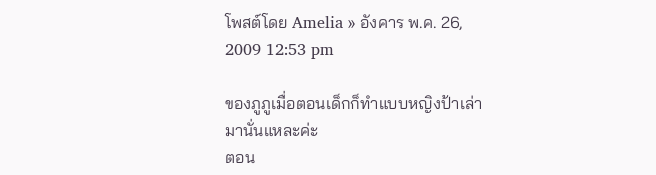โพสต์โดย Amelia » อังคาร พ.ค. 26, 2009 12:53 pm

ของภูภูเมื่อตอนเด็กก็ทำแบบหญิงป้าเล่ามานั่นแหละค่ะ
ตอน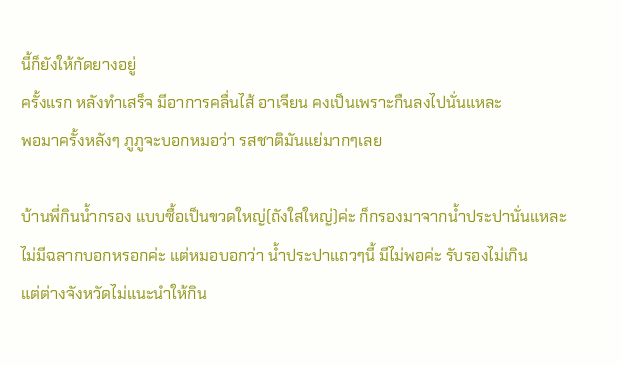นี้ก็ยังให้กัดยางอยู่
ครั้งแรก หลังทำเสร็จ มีอาการคลื่นไส้ อาเจียน คงเป็นเพราะกืนลงไปนั่นแหละ
พอมาครั้งหลังๆ ภูภูจะบอกหมอว่า รสชาติมันแย่มากๆเลย

บ้านพี่กินน้ำกรอง แบบซื้อเป็นขวดใหญ่(ถังใสใหญ่)ค่ะ ก็กรองมาจากน้ำประปานั่นแหละ
ไม่มีฉลากบอกหรอกค่ะ แต่หมอบอกว่า น้ำประปาแถวๆนี้ มีไม่พอค่ะ รับรองไม่เกิน
แต่ต่างจังหวัดไม่แนะนำให้กิน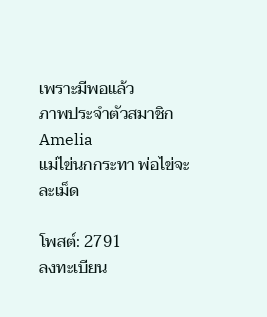เพราะมีพอแล้ว
ภาพประจำตัวสมาชิก
Amelia
แม่ไข่นกกระทา พ่อไข่จะละเม็ด

โพสต์: 2791
ลงทะเบียน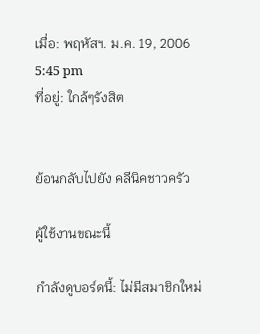เมื่อ: พฤหัสฯ. ม.ค. 19, 2006 5:45 pm
ที่อยู่: ใกล้ๆรังสิต


ย้อนกลับไปยัง คลีนิคชาวครัว

ผู้ใช้งานขณะนี้

กำลังดูบอร์ดนี้: ไม่มีสมาชิกใหม่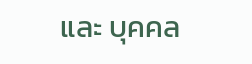และ บุคคล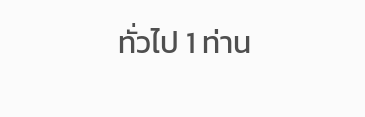ทั่วไป 1 ท่าน